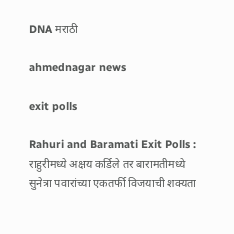DNA मराठी

ahmednagar news

exit polls

Rahuri and Baramati Exit Polls : राहुरीमध्ये अक्षय कर्डिले तर बारामतीमध्ये सुनेत्रा पवारांच्या एकतर्फी विजयाची शक्यता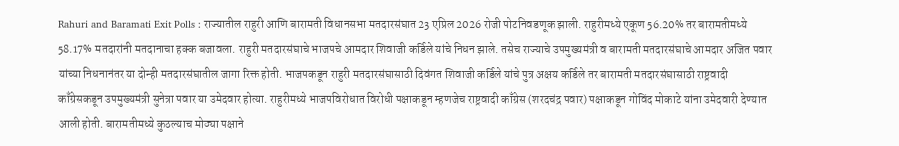Rahuri and Baramati Exit Polls : राज्यातील राहुरी आणि बारामती विधानसभा मतदारसंघात 23 एप्रिल 2026 रोजी पोटनिवडणूक झाली. राहुरीमध्ये एकूण 56.20% तर बारामतीमध्ये 58.17% मतदारांनी मतदानाचा हक्क बजावला. राहुरी मतदारसंघाचे भाजपचे आमदार शिवाजी कर्डिले यांचे निधन झाले. तसेच राज्याचे उपमुख्यमंत्री व बारामती मतदारसंघाचे आमदार अजित पवार यांच्या निधनानंतर या दोन्ही मतदारसंघातील जागा रिक्त होती. भाजपकडून राहुरी मतदारसंघासाठी दिवंगत शिवाजी कर्डिले यांचे पुत्र अक्षय कर्डिले तर बारामती मतदारसंघासाठी राष्ट्रवादी काँग्रेसकडून उपमुख्यमंत्री सुनेत्रा पवार या उमेदवार होत्या. राहुरीमध्ये भाजपविरोधात विरोधी पक्षाकडून म्हणजेच राष्ट्रवादी काँग्रेस (शरदचंद्र पवार) पक्षाकडून गोविंद मोकाटे यांना उमेदवारी देण्यात आली होती. बारामतीमध्ये कुठल्याच मोठ्या पक्षाने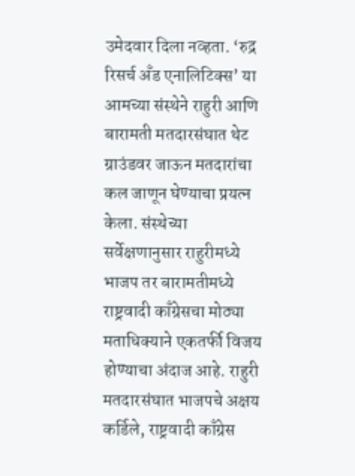उमेदवार दिला नव्हता. ‘रुद्र रिसर्च अँड एनालिटिक्स’ या आमच्या संस्थेने राहुरी आणि बारामती मतदारसंघात थेट ग्राउंडवर जाऊन मतदारांचा कल जाणून घेण्याचा प्रयत्न केला. संस्थेच्या सर्वेक्षणानुसार राहुरीमध्ये भाजप तर बारामतीमध्ये राष्ट्रवादी काँग्रेसचा मोठ्या मताधिक्याने एकतर्फी विजय होण्याचा अंदाज आहे. राहुरी मतदारसंघात भाजपचे अक्षय कर्डिले, राष्ट्रवादी काँग्रेस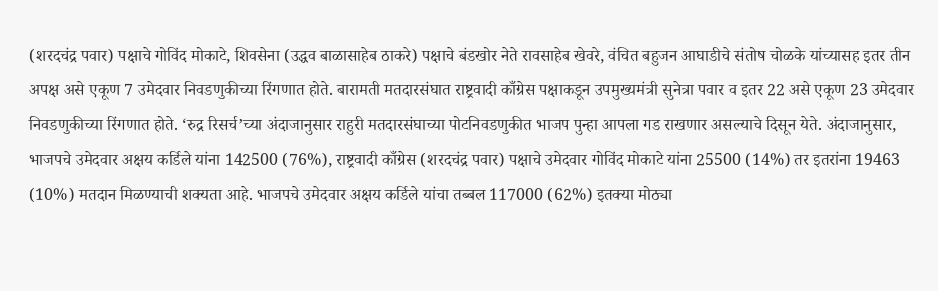(शरदचंद्र पवार) पक्षाचे गोविंद मोकाटे, शिवसेना (उद्धव बाळासाहेब ठाकरे) पक्षाचे बंडखोर नेते रावसाहेब खेवरे, वंचित बहुजन आघाडीचे संतोष चोळके यांच्यासह इतर तीन अपक्ष असे एकूण 7 उमेदवार निवडणुकीच्या रिंगणात होते. बारामती मतदारसंघात राष्ट्रवादी काँग्रेस पक्षाकडून उपमुख्यमंत्री सुनेत्रा पवार व इतर 22 असे एकूण 23 उमेदवार निवडणुकीच्या रिंगणात होते. ‘रुद्र रिसर्च’च्या अंदाजानुसार राहुरी मतदारसंघाच्या पोटनिवडणुकीत भाजप पुन्हा आपला गड राखणार असल्याचे दिसून येते. अंदाजानुसार, भाजपचे उमेदवार अक्षय कर्डिले यांना 142500 (76%), राष्ट्रवादी काँग्रेस (शरदचंद्र पवार) पक्षाचे उमेदवार गोविंद मोकाटे यांना 25500 (14%) तर इतरांना 19463 (10%) मतदान मिळण्याची शक्यता आहे. भाजपचे उमेदवार अक्षय कर्डिले यांचा तब्बल 117000 (62%) इतक्या मोठ्या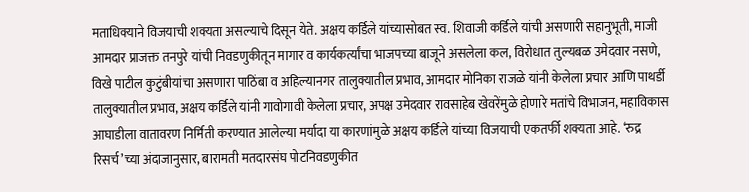मताधिक्याने विजयाची शक्यता असल्याचे दिसून येते. अक्षय कर्डिले यांच्यासोबत स्व. शिवाजी कर्डिले यांची असणारी सहानुभूती, माजी आमदार प्राजक्त तनपुरे यांची निवडणुकीतून मागार व कार्यकर्त्यांचा भाजपच्या बाजूने असलेला कल, विरोधात तुल्यबळ उमेदवार नसणे, विखे पाटील कुटुंबीयांचा असणारा पाठिंबा व अहिल्यानगर तालुक्यातील प्रभाव, आमदार मोनिका राजळे यांनी केलेला प्रचार आणि पाथर्डी तालुक्यातील प्रभाव, अक्षय कर्डिले यांनी गावोगावी केलेला प्रचार, अपक्ष उमेदवार रावसाहेब खेवरेंमुळे होणारे मतांचे विभाजन, महाविकास आघाडीला वातावरण निर्मिती करण्यात आलेल्या मर्यादा या कारणांमुळे अक्षय कर्डिले यांच्या विजयाची एकतर्फी शक्यता आहे. ‘रुद्र रिसर्च’च्या अंदाजानुसार, बारामती मतदारसंघ पोटनिवडणुकीत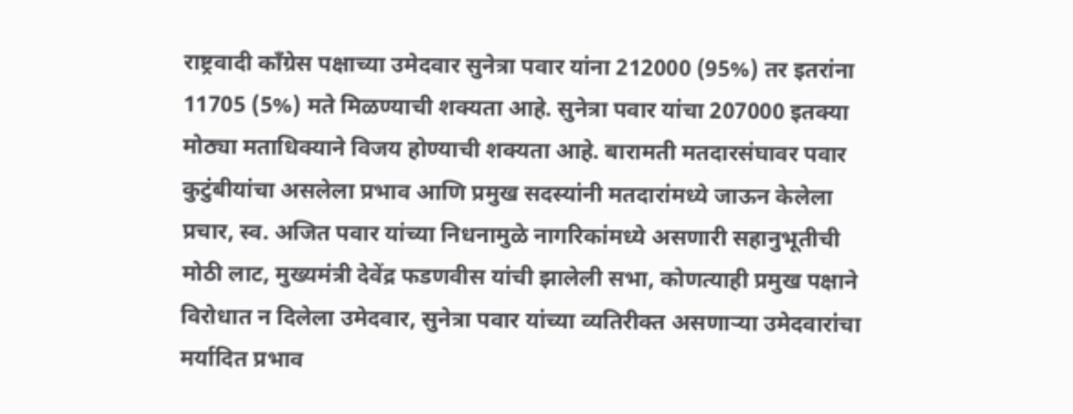राष्ट्रवादी काँग्रेस पक्षाच्या उमेदवार सुनेत्रा पवार यांना 212000 (95%) तर इतरांना 11705 (5%) मते मिळण्याची शक्यता आहे. सुनेत्रा पवार यांचा 207000 इतक्या मोठ्या मताधिक्याने विजय होण्याची शक्यता आहे. बारामती मतदारसंघावर पवार कुटुंबीयांचा असलेला प्रभाव आणि प्रमुख सदस्यांनी मतदारांमध्ये जाऊन केलेला प्रचार, स्व. अजित पवार यांच्या निधनामुळे नागरिकांमध्ये असणारी सहानुभूतीची मोठी लाट, मुख्यमंत्री देवेंद्र फडणवीस यांची झालेली सभा, कोणत्याही प्रमुख पक्षाने विरोधात न दिलेला उमेदवार, सुनेत्रा पवार यांच्या व्यतिरीक्त असणाऱ्या उमेदवारांचा मर्यादित प्रभाव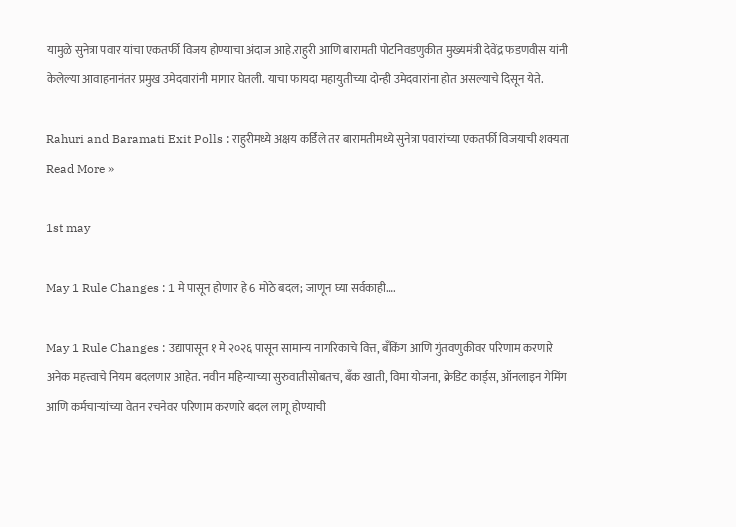यामुळे सुनेत्रा पवार यांचा एकतर्फी विजय होण्याचा अंदाज आहे.राहुरी आणि बारामती पोटनिवडणुकीत मुख्यमंत्री देवेंद्र फडणवीस यांनी केलेल्या आवाहनानंतर प्रमुख उमेदवारांनी मागार घेतली. याचा फायदा महायुतीच्या दोन्ही उमेदवारांना होत असल्याचे दिसून येते.

Rahuri and Baramati Exit Polls : राहुरीमध्ये अक्षय कर्डिले तर बारामतीमध्ये सुनेत्रा पवारांच्या एकतर्फी विजयाची शक्यता Read More »

1st may

May 1 Rule Changes : 1 मे पासून होणार हे 6 मोठे बदल; जाणून घ्या सर्वकाही….

May 1 Rule Changes : उद्यापासून १ मे २०२६ पासून सामान्य नागरिकाचे वित्त, बँकिंग आणि गुंतवणुकीवर परिणाम करणारे अनेक महत्त्वाचे नियम बदलणार आहेत. नवीन महिन्याच्या सुरुवातीसोबतच, बँक खाती, विमा योजना, क्रेडिट कार्ड्स, ऑनलाइन गेमिंग आणि कर्मचाऱ्यांच्या वेतन रचनेवर परिणाम करणारे बदल लागू होण्याची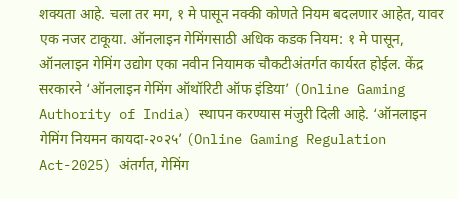शक्यता आहे. चला तर मग, १ मे पासून नक्की कोणते नियम बदलणार आहेत, यावर एक नजर टाकूया. ऑनलाइन गेमिंगसाठी अधिक कडक नियम: १ मे पासून, ऑनलाइन गेमिंग उद्योग एका नवीन नियामक चौकटीअंतर्गत कार्यरत होईल. केंद्र सरकारने ‘ऑनलाइन गेमिंग ऑथॉरिटी ऑफ इंडिया’ (Online Gaming Authority of India) स्थापन करण्यास मंजुरी दिली आहे. ‘ऑनलाइन गेमिंग नियमन कायदा-२०२५’ (Online Gaming Regulation Act-2025) अंतर्गत, गेमिंग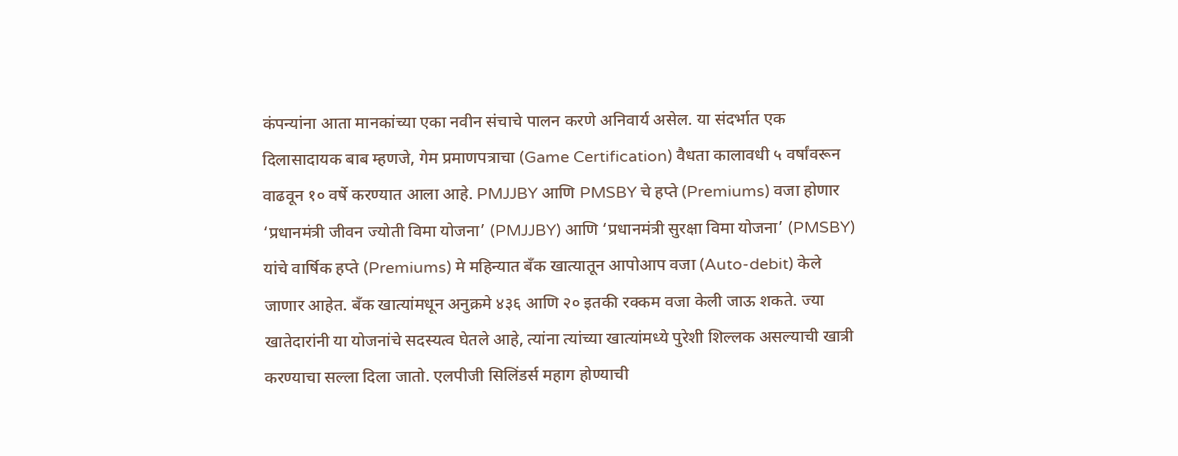कंपन्यांना आता मानकांच्या एका नवीन संचाचे पालन करणे अनिवार्य असेल. या संदर्भात एक दिलासादायक बाब म्हणजे, गेम प्रमाणपत्राचा (Game Certification) वैधता कालावधी ५ वर्षांवरून वाढवून १० वर्षे करण्यात आला आहे. PMJJBY आणि PMSBY चे हप्ते (Premiums) वजा होणार ‘प्रधानमंत्री जीवन ज्योती विमा योजना’ (PMJJBY) आणि ‘प्रधानमंत्री सुरक्षा विमा योजना’ (PMSBY) यांचे वार्षिक हप्ते (Premiums) मे महिन्यात बँक खात्यातून आपोआप वजा (Auto-debit) केले जाणार आहेत. बँक खात्यांमधून अनुक्रमे ४३६ आणि २० इतकी रक्कम वजा केली जाऊ शकते. ज्या खातेदारांनी या योजनांचे सदस्यत्व घेतले आहे, त्यांना त्यांच्या खात्यांमध्ये पुरेशी शिल्लक असल्याची खात्री करण्याचा सल्ला दिला जातो. एलपीजी सिलिंडर्स महाग होण्याची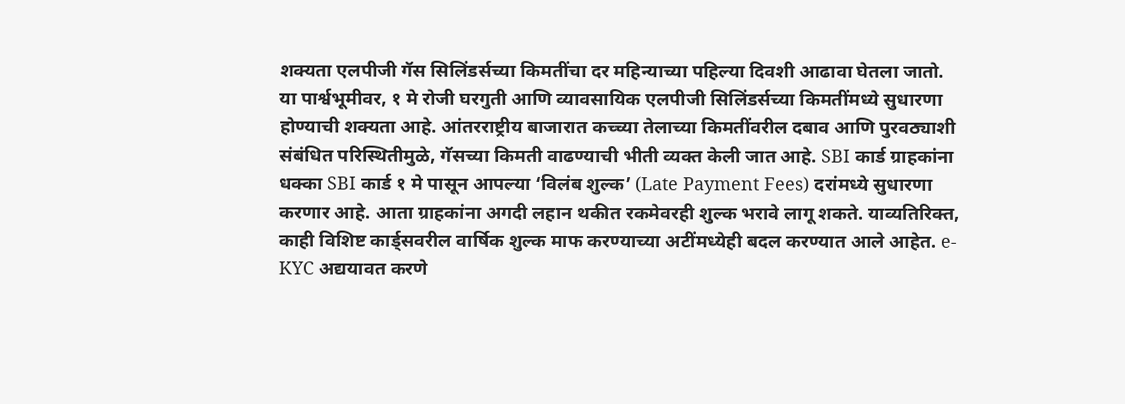शक्यता एलपीजी गॅस सिलिंडर्सच्या किमतींचा दर महिन्याच्या पहिल्या दिवशी आढावा घेतला जातो. या पार्श्वभूमीवर, १ मे रोजी घरगुती आणि व्यावसायिक एलपीजी सिलिंडर्सच्या किमतींमध्ये सुधारणा होण्याची शक्यता आहे. आंतरराष्ट्रीय बाजारात कच्च्या तेलाच्या किमतींवरील दबाव आणि पुरवठ्याशी संबंधित परिस्थितीमुळे, गॅसच्या किमती वाढण्याची भीती व्यक्त केली जात आहे. SBI कार्ड ग्राहकांना धक्का SBI कार्ड १ मे पासून आपल्या ‘विलंब शुल्क’ (Late Payment Fees) दरांमध्ये सुधारणा करणार आहे. आता ग्राहकांना अगदी लहान थकीत रकमेवरही शुल्क भरावे लागू शकते. याव्यतिरिक्त, काही विशिष्ट कार्ड्सवरील वार्षिक शुल्क माफ करण्याच्या अटींमध्येही बदल करण्यात आले आहेत. e-KYC अद्ययावत करणे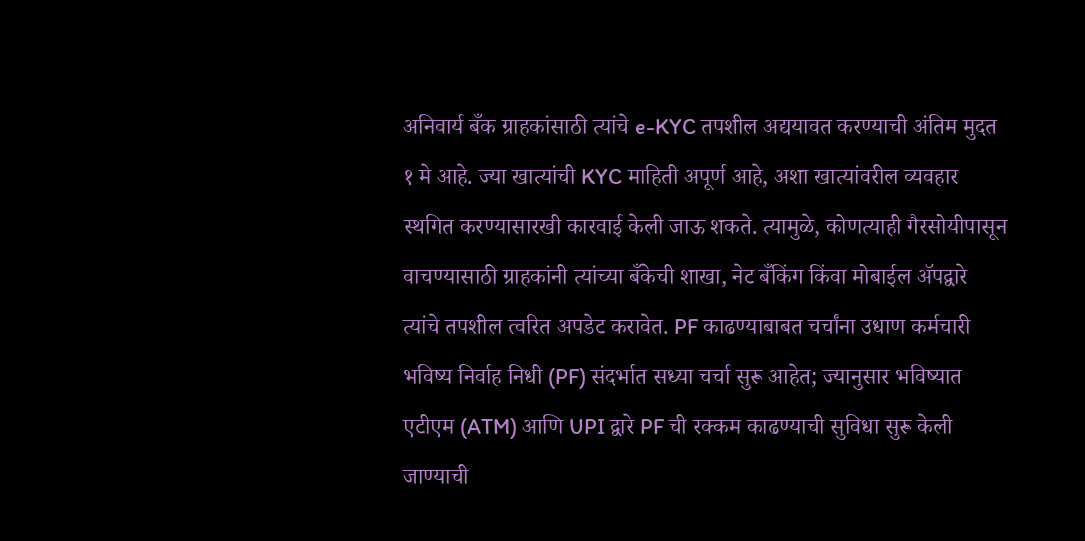अनिवार्य बँक ग्राहकांसाठी त्यांचे e-KYC तपशील अद्ययावत करण्याची अंतिम मुदत १ मे आहे. ज्या खात्यांची KYC माहिती अपूर्ण आहे, अशा खात्यांवरील व्यवहार स्थगित करण्यासारखी कारवाई केली जाऊ शकते. त्यामुळे, कोणत्याही गैरसोयीपासून वाचण्यासाठी ग्राहकांनी त्यांच्या बँकेची शाखा, नेट बँकिंग किंवा मोबाईल ॲपद्वारे त्यांचे तपशील त्वरित अपडेट करावेत. PF काढण्याबाबत चर्चांना उधाण कर्मचारी भविष्य निर्वाह निधी (PF) संदर्भात सध्या चर्चा सुरू आहेत; ज्यानुसार भविष्यात एटीएम (ATM) आणि UPI द्वारे PF ची रक्कम काढण्याची सुविधा सुरू केली जाण्याची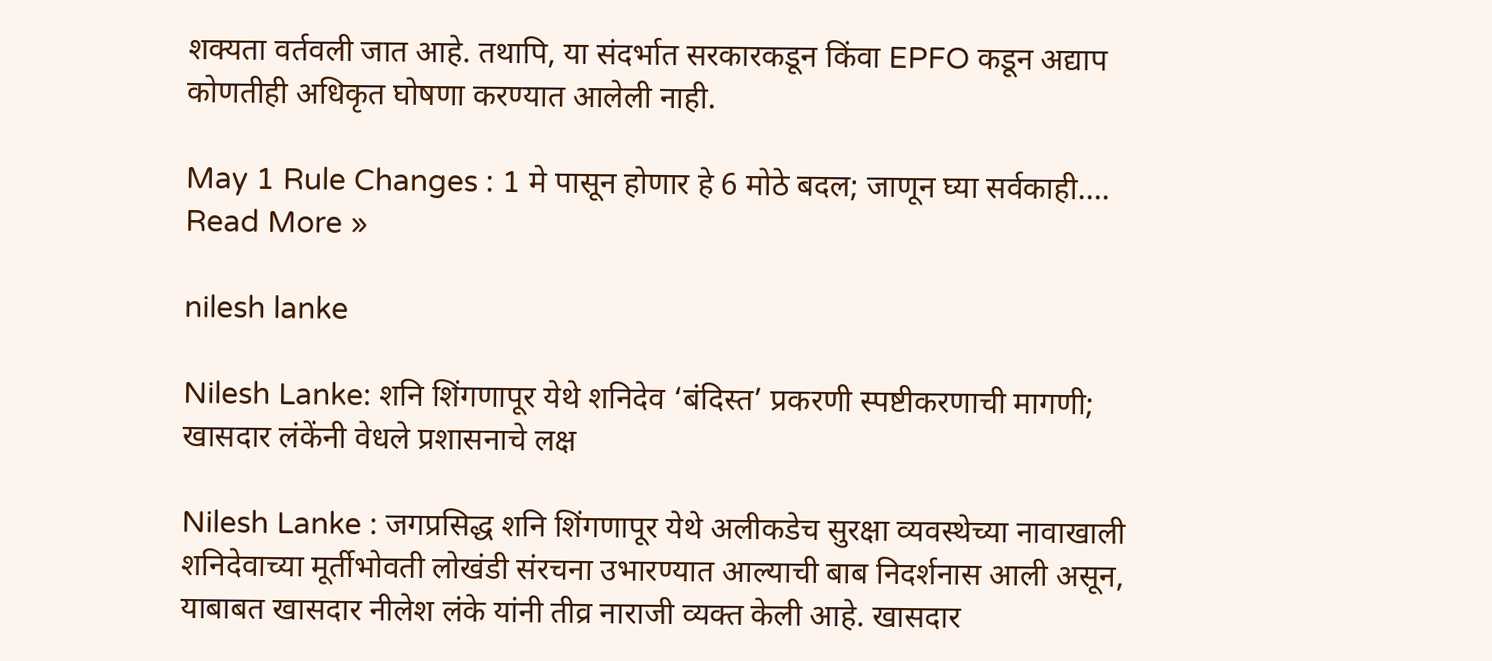शक्यता वर्तवली जात आहे. तथापि, या संदर्भात सरकारकडून किंवा EPFO कडून अद्याप कोणतीही अधिकृत घोषणा करण्यात आलेली नाही.

May 1 Rule Changes : 1 मे पासून होणार हे 6 मोठे बदल; जाणून घ्या सर्वकाही…. Read More »

nilesh lanke

Nilesh Lanke: शनि शिंगणापूर येथे शनिदेव ‘बंदिस्त’ प्रकरणी स्पष्टीकरणाची मागणी; खासदार लंकेंनी वेधले प्रशासनाचे लक्ष

Nilesh Lanke : जगप्रसिद्ध शनि शिंगणापूर येथे अलीकडेच सुरक्षा व्यवस्थेच्या नावाखाली शनिदेवाच्या मूर्तीभोवती लोखंडी संरचना उभारण्यात आल्याची बाब निदर्शनास आली असून, याबाबत खासदार नीलेश लंके यांनी तीव्र नाराजी व्यक्त केली आहे. खासदार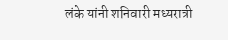लंके यांनी शनिवारी मध्यरात्री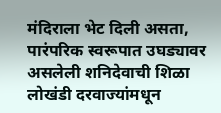मंदिराला भेट दिली असता, पारंपरिक स्वरूपात उघड्यावर असलेली शनिदेवाची शिळा लोखंडी दरवाज्यांमधून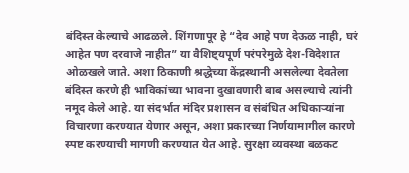बंदिस्त केल्याचे आढळले. शिंगणापूर हे “देव आहे पण देऊळ नाही, घरं आहेत पण दरवाजे नाहीत” या वैशिष्ट्यपूर्ण परंपरेमुळे देश-विदेशात ओळखले जाते. अशा ठिकाणी श्रद्धेच्या केंद्रस्थानी असलेल्या देवतेला बंदिस्त करणे ही भाविकांच्या भावना दुखावणारी बाब असल्याचे त्यांनी नमूद केले आहे. या संदर्भात मंदिर प्रशासन व संबंधित अधिकाऱ्यांना विचारणा करण्यात येणार असून, अशा प्रकारच्या निर्णयामागील कारणे स्पष्ट करण्याची मागणी करण्यात येत आहे. सुरक्षा व्यवस्था बळकट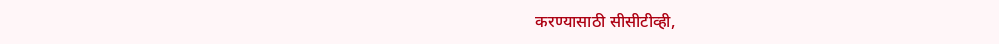करण्यासाठी सीसीटीव्ही,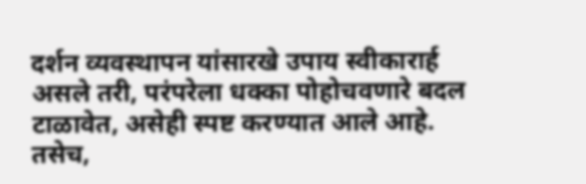दर्शन व्यवस्थापन यांसारखे उपाय स्वीकारार्ह असले तरी, परंपरेला धक्का पोहोचवणारे बदल टाळावेत, असेही स्पष्ट करण्यात आले आहे. तसेच,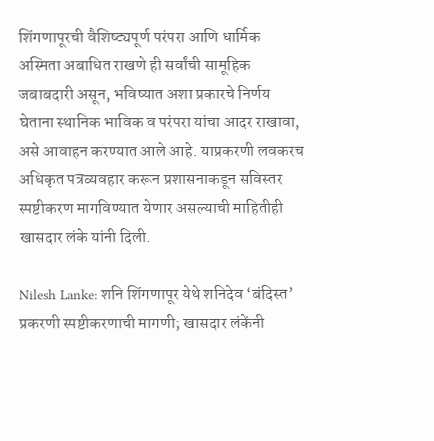शिंगणापूरची वैशिष्ट्यपूर्ण परंपरा आणि धार्मिक अस्मिता अबाधित राखणे ही सर्वांची सामूहिक जबाबदारी असून, भविष्यात अशा प्रकारचे निर्णय घेताना स्थानिक भाविक व परंपरा यांचा आदर राखावा, असे आवाहन करण्यात आले आहे. याप्रकरणी लवकरच अधिकृत पत्रव्यवहार करून प्रशासनाकडून सविस्तर स्पष्टीकरण मागविण्यात येणार असल्याची माहितीही खासदार लंके यांनी दिली.

Nilesh Lanke: शनि शिंगणापूर येथे शनिदेव ‘बंदिस्त’ प्रकरणी स्पष्टीकरणाची मागणी; खासदार लंकेंनी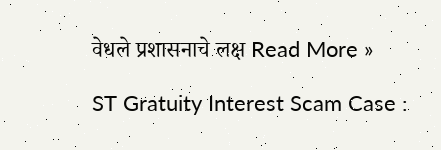वेधले प्रशासनाचे लक्ष Read More »

ST Gratuity Interest Scam Case :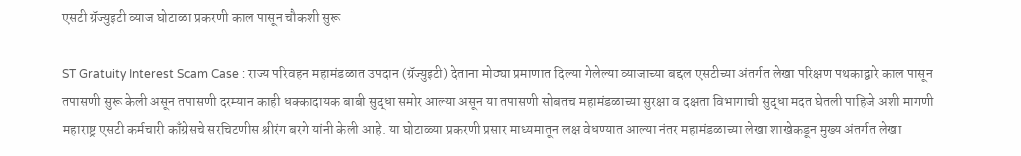एसटी ग्रॅज्युइटी व्याज घोटाळा प्रकरणी काल पासून चौकशी सुरू

ST Gratuity Interest Scam Case : राज्य परिवहन महामंडळात उपदान (ग्रॅज्युइटी) देताना मोठ्या प्रमाणात दिल्या गेलेल्या व्याजाच्या बद्दल एसटीच्या अंतर्गत लेखा परिक्षण पथकाद्वारे काल पासून तपासणी सुरू केली असून तपासणी दरम्यान काही धक्कादायक बाबी सुद्धा समोर आल्या असून या तपासणी सोबतच महामंडळाच्या सुरक्षा व दक्षता विभागाची सुद्धा मदत घेतली पाहिजे अशी मागणी महाराष्ट्र एसटी कर्मचारी काँग्रेसचे सरचिटणीस श्रीरंग बरगे यांनी केली आहे. या घोटाळ्या प्रकरणी प्रसार माध्यमातून लक्ष वेधण्यात आल्या नंतर महामंडळाच्या लेखा शाखेकडून मुख्य अंतर्गत लेखा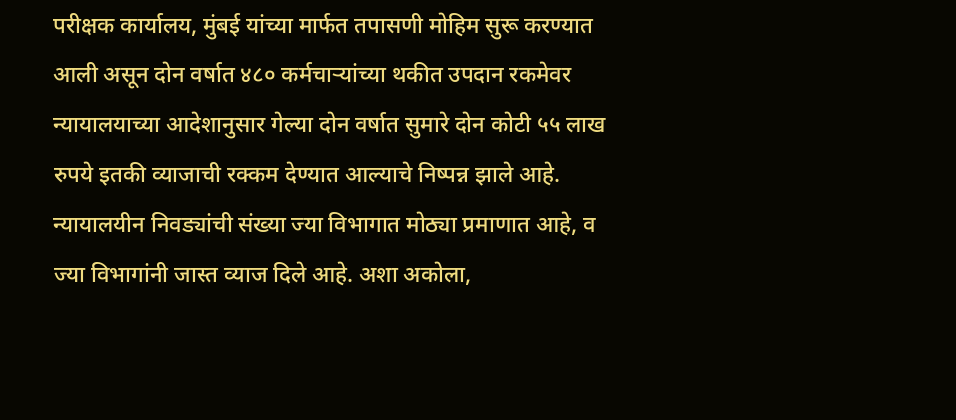परीक्षक कार्यालय, मुंबई यांच्या मार्फत तपासणी मोहिम सुरू करण्यात आली असून दोन वर्षात ४८० कर्मचाऱ्यांच्या थकीत उपदान रकमेवर न्यायालयाच्या आदेशानुसार गेल्या दोन वर्षात सुमारे दोन कोटी ५५ लाख रुपये इतकी व्याजाची रक्कम देण्यात आल्याचे निष्पन्न झाले आहे. न्यायालयीन निवड्यांची संख्या ज्या विभागात मोठ्या प्रमाणात आहे, व ज्या विभागांनी जास्त व्याज दिले आहे. अशा अकोला,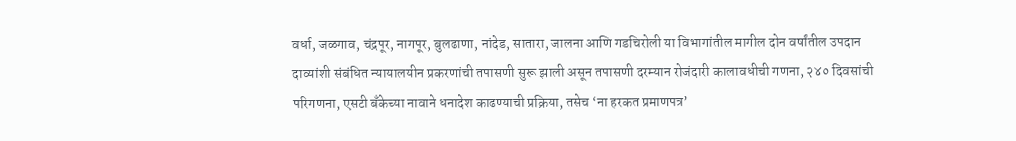वर्धा, जळगाव, चंद्रपूर, नागपूर, बुलढाणा, नांदेड, सातारा, जालना आणि गडचिरोली या विभागांतील मागील दोन वर्षांतील उपदान दाव्यांशी संबंधित न्यायालयीन प्रकरणांची तपासणी सुरू झाली असून तपासणी दरम्यान रोजंदारी कालावधीची गणना, २४० दिवसांची परिगणना, एसटी बँकेच्या नावाने धनादेश काढण्याची प्रक्रिया, तसेच ‘ना हरकत प्रमाणपत्र’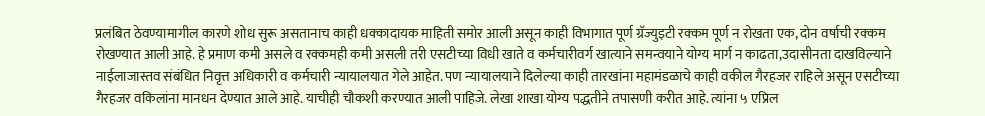प्रलंबित ठेवण्यामागील कारणे शोध सुरू असतानाच काही धक्कादायक माहिती समोर आली असून काही विभागात पूर्ण ग्रॅज्युइटी रक्कम पूर्ण न रोखता एक, दोन वर्षाची रक्कम रोखण्यात आली आहे. हे प्रमाण कमी असले व रक्कमही कमी असली तरी एसटीच्या विधी खाते व कर्मचारीवर्ग खात्याने समन्वयाने योग्य मार्ग न काढता,उदासीनता दाखविल्याने नाईलाजास्तव संबंधित निवृत्त अधिकारी व कर्मचारी न्यायालयात गेले आहेत. पण न्यायालयाने दिलेल्या काही तारखांना महामंडळाचे काही वकील गैरहजर राहिले असून एसटीच्या गैरहजर वकिलांना मानधन देण्यात आले आहे. याचीही चौकशी करण्यात आली पाहिजे. लेखा शाखा योग्य पद्धतीने तपासणी करीत आहे. त्यांना ५ एप्रिल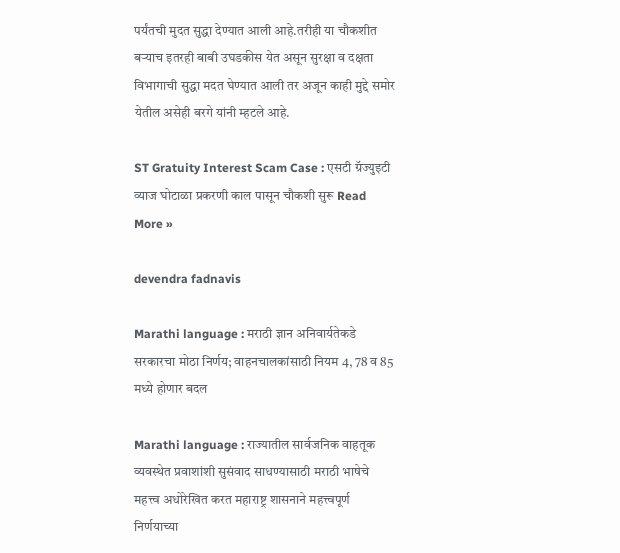पर्यंतची मुदत सुद्धा देण्यात आली आहे.तरीही या चौकशीत बऱ्याच इतरही बाबी उघडकीस येत असून सुरक्षा व दक्षता विभागाची सुद्धा मदत घेण्यात आली तर अजून काही मुद्दे समोर येतील असेही बरगे यांनी म्हटले आहे.

ST Gratuity Interest Scam Case : एसटी ग्रॅज्युइटी व्याज घोटाळा प्रकरणी काल पासून चौकशी सुरू Read More »

devendra fadnavis

Marathi language : मराठी ज्ञान अनिवार्यतेकडे सरकारचा मोठा निर्णय; वाहनचालकांसाठी नियम 4, 78 व 85 मध्ये होणार बदल

Marathi language : राज्यातील सार्वजनिक वाहतूक व्यवस्थेत प्रवाशांशी सुसंवाद साधण्यासाठी मराठी भाषेचे महत्त्व अधोरेखित करत महाराष्ट्र शासनाने महत्त्वपूर्ण निर्णयाच्या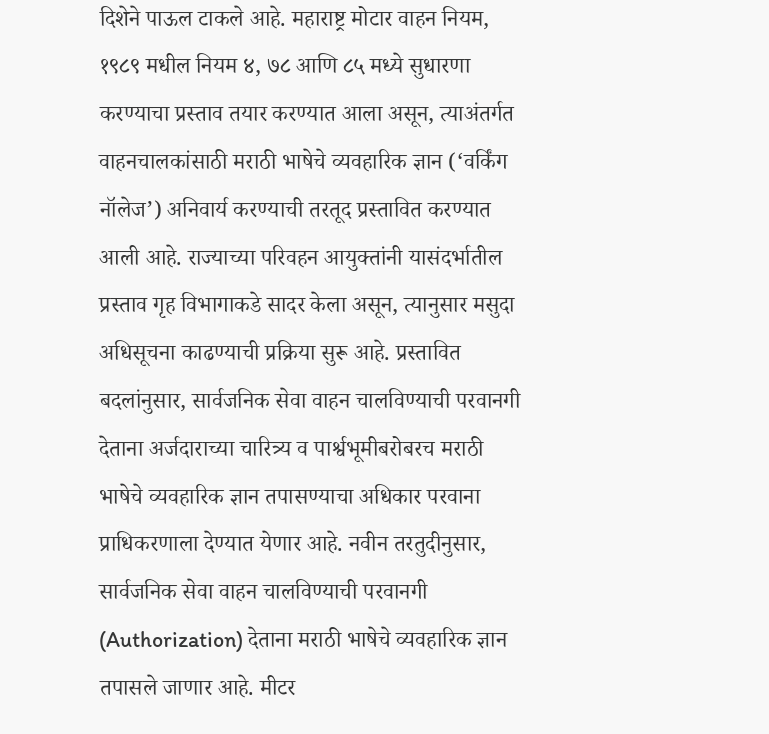दिशेने पाऊल टाकले आहे. महाराष्ट्र मोटार वाहन नियम, १९८९ मधील नियम ४, ७८ आणि ८५ मध्ये सुधारणा करण्याचा प्रस्ताव तयार करण्यात आला असून, त्याअंतर्गत वाहनचालकांसाठी मराठी भाषेचे व्यवहारिक ज्ञान (‘वर्किंग नॉलेज’) अनिवार्य करण्याची तरतूद प्रस्तावित करण्यात आली आहे. राज्याच्या परिवहन आयुक्तांनी यासंदर्भातील प्रस्ताव गृह विभागाकडे सादर केला असून, त्यानुसार मसुदा अधिसूचना काढण्याची प्रक्रिया सुरू आहे. प्रस्तावित बदलांनुसार, सार्वजनिक सेवा वाहन चालविण्याची परवानगी देताना अर्जदाराच्या चारित्र्य व पार्श्वभूमीबरोबरच मराठी भाषेचे व्यवहारिक ज्ञान तपासण्याचा अधिकार परवाना प्राधिकरणाला देण्यात येणार आहे. नवीन तरतुदीनुसार, सार्वजनिक सेवा वाहन चालविण्याची परवानगी (Authorization) देताना मराठी भाषेचे व्यवहारिक ज्ञान तपासले जाणार आहे. मीटर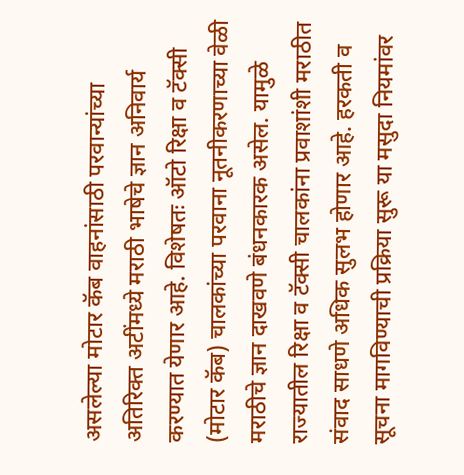असलेल्या मोटार कॅब वाहनांसाठी परवान्यांच्या अतिरिक्त अटींमध्ये मराठी भाषेचे ज्ञान अनिवार्य करण्यात येणार आहे. विशेषतः ऑटो रिक्षा व टॅक्सी (मोटार कॅब) चालकांच्या परवाना नूतनीकरणाच्या वेळी मराठीचे ज्ञान दाखवणे बंधनकारक असेल. यामुळे राज्यातील रिक्षा व टॅक्सी चालकांना प्रवाशांशी मराठीत संवाद साधणे अधिक सुलभ होणार आहे. हरकती व सूचना मागविण्याची प्रक्रिया सुरू या मसुदा नियमांवर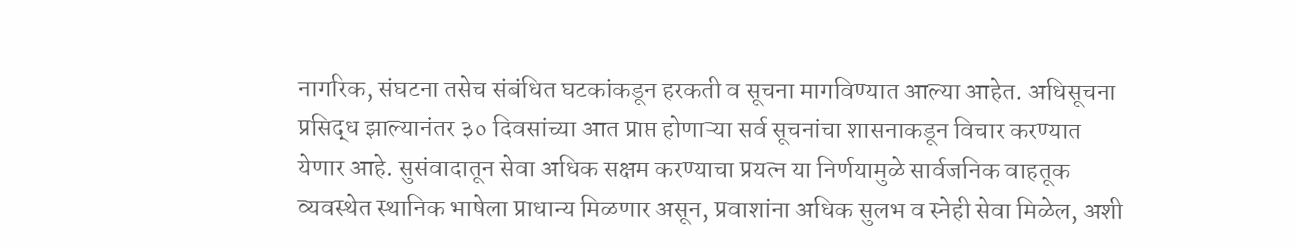नागरिक, संघटना तसेच संबंधित घटकांकडून हरकती व सूचना मागविण्यात आल्या आहेत. अधिसूचना प्रसिद्ध झाल्यानंतर ३० दिवसांच्या आत प्राप्त होणाऱ्या सर्व सूचनांचा शासनाकडून विचार करण्यात येणार आहे. सुसंवादातून सेवा अधिक सक्षम करण्याचा प्रयत्न या निर्णयामुळे सार्वजनिक वाहतूक व्यवस्थेत स्थानिक भाषेला प्राधान्य मिळणार असून, प्रवाशांना अधिक सुलभ व स्नेही सेवा मिळेल, अशी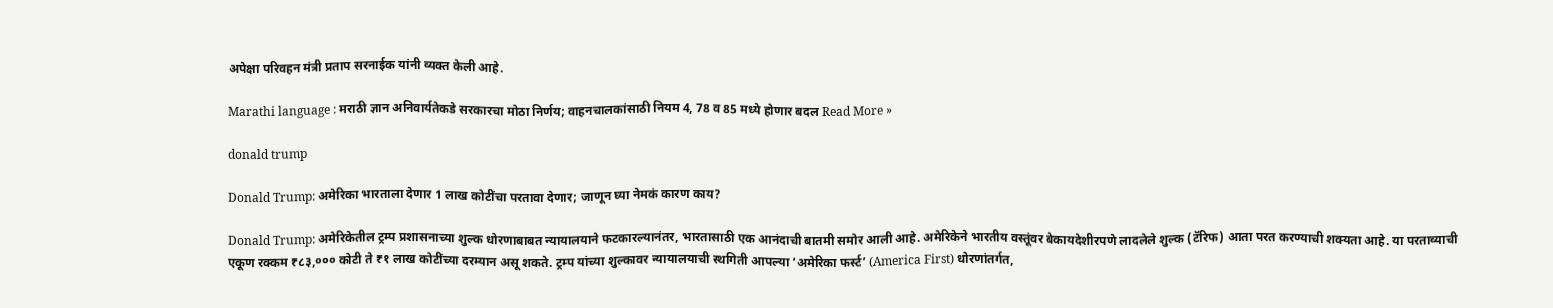अपेक्षा परिवहन मंत्री प्रताप सरनाईक यांनी व्यक्त केली आहे.

Marathi language : मराठी ज्ञान अनिवार्यतेकडे सरकारचा मोठा निर्णय; वाहनचालकांसाठी नियम 4, 78 व 85 मध्ये होणार बदल Read More »

donald trump

Donald Trump: अमेरिका भारताला देणार 1 लाख कोटींचा परतावा देणार; जाणून घ्या नेमकं कारण काय?

Donald Trump: अमेरिकेतील ट्रम्प प्रशासनाच्या शुल्क धोरणाबाबत न्यायालयाने फटकारल्यानंतर, भारतासाठी एक आनंदाची बातमी समोर आली आहे. अमेरिकेने भारतीय वस्तूंवर बेकायदेशीरपणे लादलेले शुल्क (टॅरिफ) आता परत करण्याची शक्यता आहे. या परताव्याची एकूण रक्कम ₹८३,००० कोटी ते ₹१ लाख कोटींच्या दरम्यान असू शकते. ट्रम्प यांच्या शुल्कावर न्यायालयाची स्थगिती आपल्या ‘अमेरिका फर्स्ट’ (America First) धोरणांतर्गत,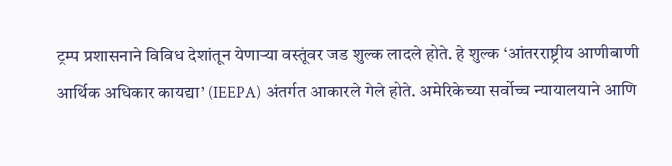ट्रम्प प्रशासनाने विविध देशांतून येणाऱ्या वस्तूंवर जड शुल्क लादले होते. हे शुल्क ‘आंतरराष्ट्रीय आणीबाणी आर्थिक अधिकार कायद्या’ (IEEPA) अंतर्गत आकारले गेले होते. अमेरिकेच्या सर्वोच्च न्यायालयाने आणि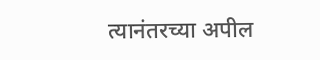त्यानंतरच्या अपील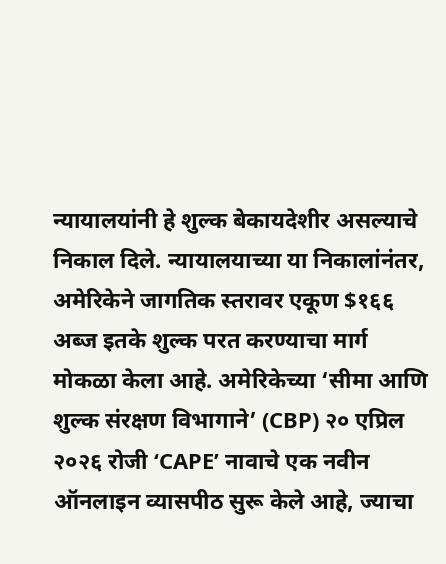न्यायालयांनी हे शुल्क बेकायदेशीर असल्याचे निकाल दिले. न्यायालयाच्या या निकालांनंतर, अमेरिकेने जागतिक स्तरावर एकूण $१६६ अब्ज इतके शुल्क परत करण्याचा मार्ग मोकळा केला आहे. अमेरिकेच्या ‘सीमा आणि शुल्क संरक्षण विभागाने’ (CBP) २० एप्रिल २०२६ रोजी ‘CAPE’ नावाचे एक नवीन ऑनलाइन व्यासपीठ सुरू केले आहे, ज्याचा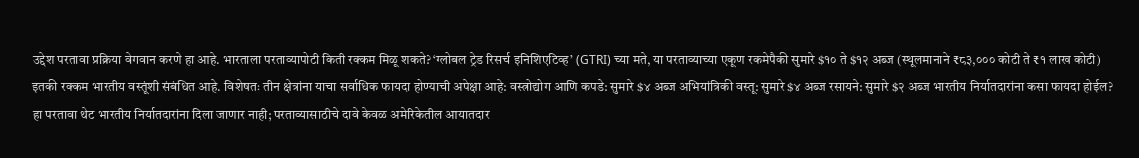उद्देश परतावा प्रक्रिया वेगवान करणे हा आहे. भारताला परताव्यापोटी किती रक्कम मिळू शकते? ‘ग्लोबल ट्रेड रिसर्च इनिशिएटिव्ह’ (GTRI) च्या मते, या परताव्याच्या एकूण रकमेपैकी सुमारे $१० ते $१२ अब्ज (स्थूलमानाने ₹८३,००० कोटी ते ₹१ लाख कोटी) इतकी रक्कम भारतीय वस्तूंशी संबंधित आहे. विशेषतः तीन क्षेत्रांना याचा सर्वाधिक फायदा होण्याची अपेक्षा आहे: वस्त्रोद्योग आणि कपडे: सुमारे $४ अब्ज अभियांत्रिकी वस्तू: सुमारे $४ अब्ज रसायने: सुमारे $२ अब्ज भारतीय निर्यातदारांना कसा फायदा होईल? हा परतावा थेट भारतीय निर्यातदारांना दिला जाणार नाही; परताव्यासाठीचे दावे केवळ अमेरिकेतील आयातदार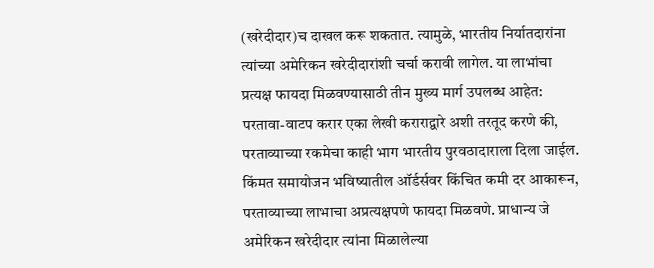(खरेदीदार)च दाखल करू शकतात. त्यामुळे, भारतीय निर्यातदारांना त्यांच्या अमेरिकन खरेदीदारांशी चर्चा करावी लागेल. या लाभांचा प्रत्यक्ष फायदा मिळवण्यासाठी तीन मुख्य मार्ग उपलब्ध आहेत: परतावा-वाटप करार एका लेखी कराराद्वारे अशी तरतूद करणे की, परताव्याच्या रकमेचा काही भाग भारतीय पुरवठादाराला दिला जाईल. किंमत समायोजन भविष्यातील ऑर्डर्सवर किंचित कमी दर आकारून, परताव्याच्या लाभाचा अप्रत्यक्षपणे फायदा मिळवणे. प्राधान्य जे अमेरिकन खरेदीदार त्यांना मिळालेल्या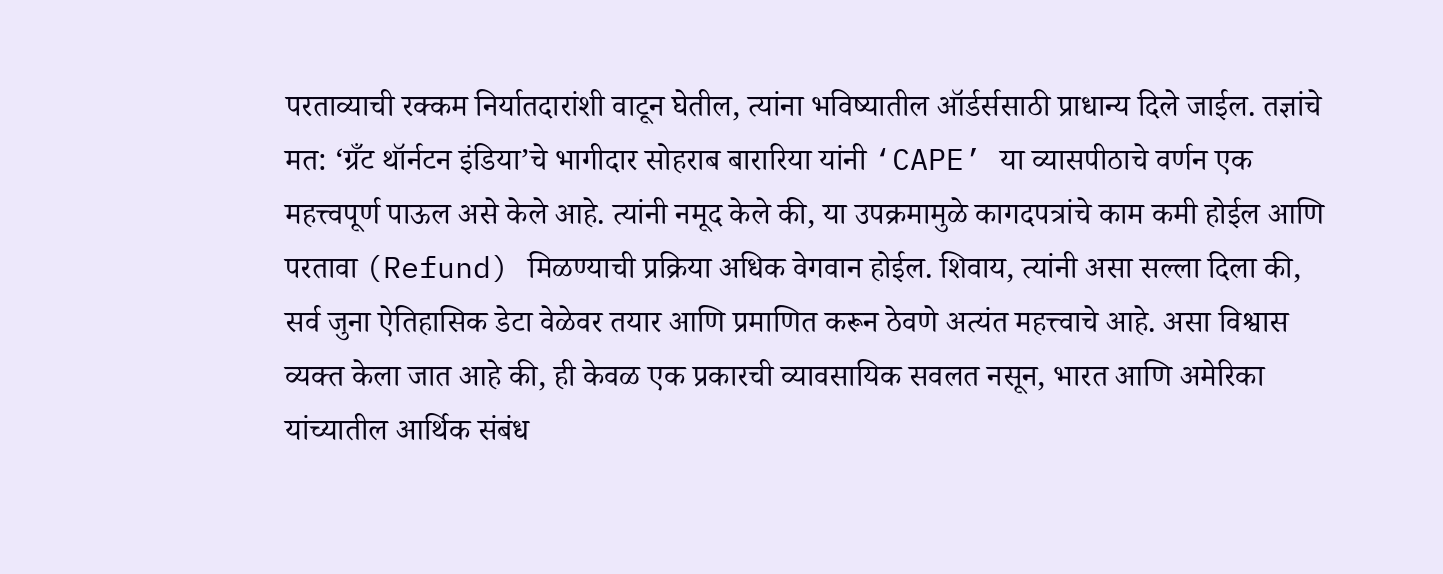परताव्याची रक्कम निर्यातदारांशी वाटून घेतील, त्यांना भविष्यातील ऑर्डर्ससाठी प्राधान्य दिले जाईल. तज्ञांचे मत: ‘ग्रँट थॉर्नटन इंडिया’चे भागीदार सोहराब बारारिया यांनी ‘CAPE’ या व्यासपीठाचे वर्णन एक महत्त्वपूर्ण पाऊल असे केले आहे. त्यांनी नमूद केले की, या उपक्रमामुळे कागदपत्रांचे काम कमी होईल आणि परतावा (Refund) मिळण्याची प्रक्रिया अधिक वेगवान होईल. शिवाय, त्यांनी असा सल्ला दिला की, सर्व जुना ऐतिहासिक डेटा वेळेवर तयार आणि प्रमाणित करून ठेवणे अत्यंत महत्त्वाचे आहे. असा विश्वास व्यक्त केला जात आहे की, ही केवळ एक प्रकारची व्यावसायिक सवलत नसून, भारत आणि अमेरिका यांच्यातील आर्थिक संबंध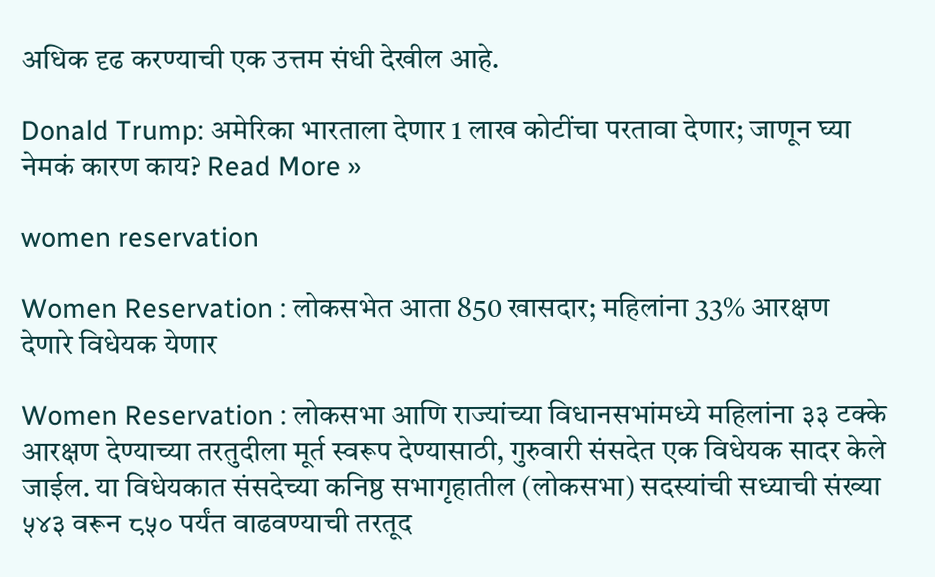अधिक दृढ करण्याची एक उत्तम संधी देखील आहे.

Donald Trump: अमेरिका भारताला देणार 1 लाख कोटींचा परतावा देणार; जाणून घ्या नेमकं कारण काय? Read More »

women reservation

Women Reservation : लोकसभेत आता 850 खासदार; महिलांना 33% आरक्षण देणारे विधेयक येणार

Women Reservation : लोकसभा आणि राज्यांच्या विधानसभांमध्ये महिलांना ३३ टक्के आरक्षण देण्याच्या तरतुदीला मूर्त स्वरूप देण्यासाठी, गुरुवारी संसदेत एक विधेयक सादर केले जाईल. या विधेयकात संसदेच्या कनिष्ठ सभागृहातील (लोकसभा) सदस्यांची सध्याची संख्या ५४३ वरून ८५० पर्यंत वाढवण्याची तरतूद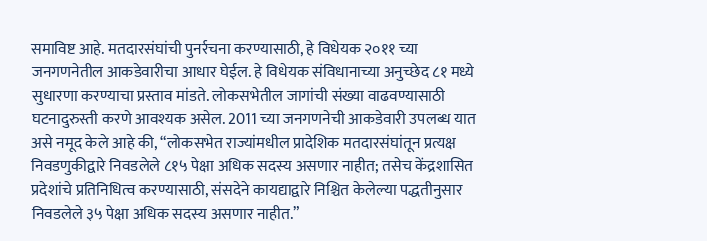समाविष्ट आहे. मतदारसंघांची पुनर्रचना करण्यासाठी, हे विधेयक २०११ च्या जनगणनेतील आकडेवारीचा आधार घेईल. हे विधेयक संविधानाच्या अनुच्छेद ८१ मध्ये सुधारणा करण्याचा प्रस्ताव मांडते. लोकसभेतील जागांची संख्या वाढवण्यासाठी घटनादुरुस्ती करणे आवश्यक असेल. 2011 च्या जनगणनेची आकडेवारी उपलब्ध यात असे नमूद केले आहे की, “लोकसभेत राज्यांमधील प्रादेशिक मतदारसंघांतून प्रत्यक्ष निवडणुकीद्वारे निवडलेले ८१५ पेक्षा अधिक सदस्य असणार नाहीत; तसेच केंद्रशासित प्रदेशांचे प्रतिनिधित्व करण्यासाठी, संसदेने कायद्याद्वारे निश्चित केलेल्या पद्धतीनुसार निवडलेले ३५ पेक्षा अधिक सदस्य असणार नाहीत.”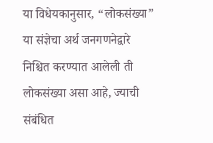या विधेयकानुसार, “लोकसंख्या” या संज्ञेचा अर्थ जनगणनेद्वारे निश्चित करण्यात आलेली ती लोकसंख्या असा आहे, ज्याची संबंधित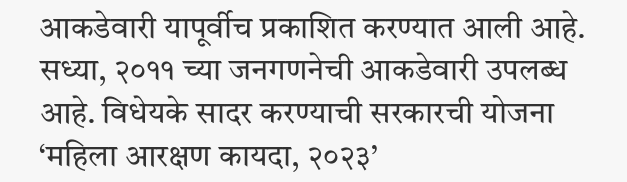आकडेवारी यापूर्वीच प्रकाशित करण्यात आली आहे. सध्या, २०११ च्या जनगणनेची आकडेवारी उपलब्ध आहे. विधेयके सादर करण्याची सरकारची योजना ‘महिला आरक्षण कायदा, २०२३’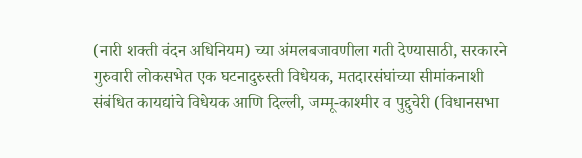(नारी शक्ती वंदन अधिनियम) च्या अंमलबजावणीला गती देण्यासाठी, सरकारने गुरुवारी लोकसभेत एक घटनादुरुस्ती विधेयक, मतदारसंघांच्या सीमांकनाशी संबंधित कायद्यांचे विधेयक आणि दिल्ली, जम्मू-काश्मीर व पुद्दुचेरी (विधानसभा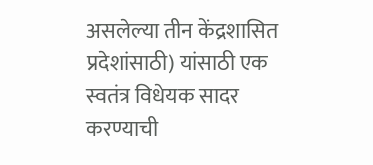असलेल्या तीन केंद्रशासित प्रदेशांसाठी) यांसाठी एक स्वतंत्र विधेयक सादर करण्याची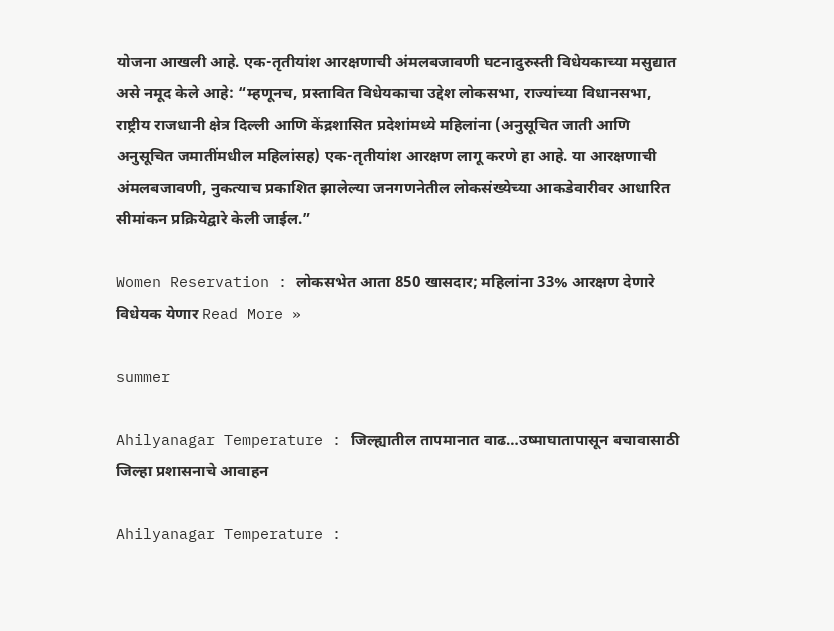योजना आखली आहे. एक-तृतीयांश आरक्षणाची अंमलबजावणी घटनादुरुस्ती विधेयकाच्या मसुद्यात असे नमूद केले आहे: “म्हणूनच, प्रस्तावित विधेयकाचा उद्देश लोकसभा, राज्यांच्या विधानसभा, राष्ट्रीय राजधानी क्षेत्र दिल्ली आणि केंद्रशासित प्रदेशांमध्ये महिलांना (अनुसूचित जाती आणि अनुसूचित जमातींमधील महिलांसह) एक-तृतीयांश आरक्षण लागू करणे हा आहे. या आरक्षणाची अंमलबजावणी, नुकत्याच प्रकाशित झालेल्या जनगणनेतील लोकसंख्येच्या आकडेवारीवर आधारित सीमांकन प्रक्रियेद्वारे केली जाईल.”

Women Reservation : लोकसभेत आता 850 खासदार; महिलांना 33% आरक्षण देणारे विधेयक येणार Read More »

summer

Ahilyanagar Temperature : जिल्ह्यातील तापमानात वाढ…उष्माघातापासून बचावासाठी जिल्हा प्रशासनाचे आवाहन

Ahilyanagar Temperature :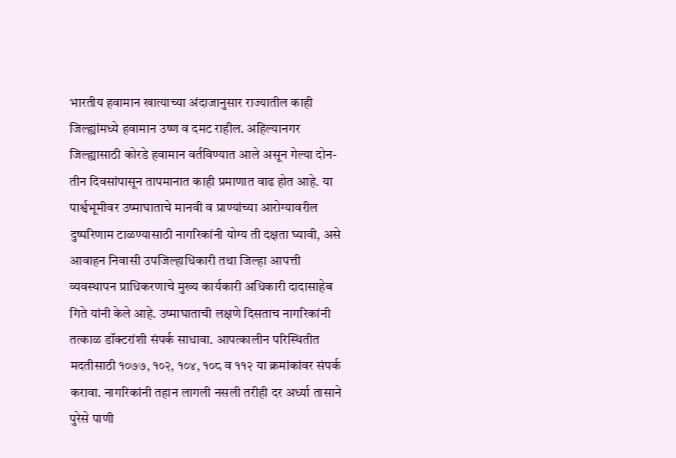भारतीय हवामान खात्याच्या अंदाजानुसार राज्यातील काही जिल्ह्यांमध्ये हवामान उष्ण व दमट राहील. अहिल्यानगर जिल्ह्यासाठी कोरडे हवामान वर्तविण्यात आले असून गेल्या दोन-तीन दिवसांपासून तापमानात काही प्रमाणात वाढ होत आहे. या पार्श्वभूमीवर उष्माघाताचे मानवी व प्राण्यांच्या आरोग्यावरील दुष्परिणाम टाळण्यासाठी नागरिकांनी योग्य ती दक्षता घ्यावी, असे आवाहन निवासी उपजिल्हाधिकारी तथा जिल्हा आपत्ती व्यवस्थापन प्राधिकरणाचे मुख्य कार्यकारी अधिकारी दादासाहेब गिते यांनी केले आहे. उष्माघाताची लक्षणे दिसताच नागरिकांनी तत्काळ डॉक्टरांशी संपर्क साधावा. आपत्कालीन परिस्थितीत मदतीसाठी १०७७, १०२, १०४, १०८ व ११२ या क्रमांकांवर संपर्क करावा. नागरिकांनी तहान लागली नसली तरीही दर अर्ध्या तासाने पुरेसे पाणी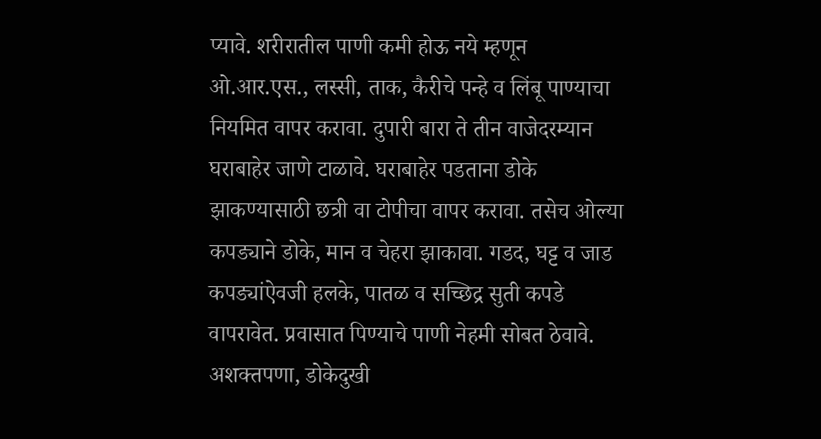प्यावे. शरीरातील पाणी कमी होऊ नये म्हणून ओ.आर.एस., लस्सी, ताक, कैरीचे पन्हे व लिंबू पाण्याचा नियमित वापर करावा. दुपारी बारा ते तीन वाजेदरम्यान घराबाहेर जाणे टाळावे. घराबाहेर पडताना डोके झाकण्यासाठी छत्री वा टोपीचा वापर करावा. तसेच ओल्या कपड्याने डोके, मान व चेहरा झाकावा. गडद, घट्ट व जाड कपड्यांऐवजी हलके, पातळ व सच्छिद्र सुती कपडे वापरावेत. प्रवासात पिण्याचे पाणी नेहमी सोबत ठेवावे. अशक्तपणा, डोकेदुखी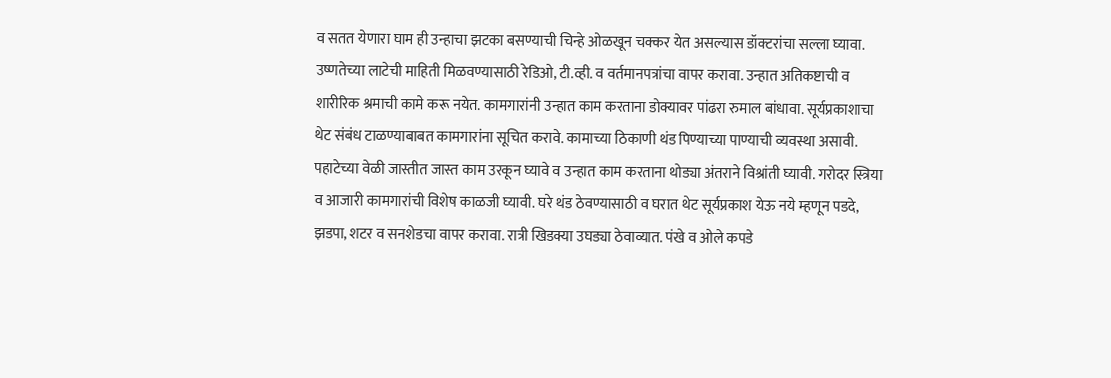व सतत येणारा घाम ही उन्हाचा झटका बसण्याची चिन्हे ओळखून चक्कर येत असल्यास डॉक्टरांचा सल्ला घ्यावा. उष्णतेच्या लाटेची माहिती मिळवण्यासाठी रेडिओ, टी.व्ही. व वर्तमानपत्रांचा वापर करावा. उन्हात अतिकष्टाची व शारीरिक श्रमाची कामे करू नयेत. कामगारांनी उन्हात काम करताना डोक्यावर पांढरा रुमाल बांधावा. सूर्यप्रकाशाचा थेट संबंध टाळण्याबाबत कामगारांना सूचित करावे. कामाच्या ठिकाणी थंड पिण्याच्या पाण्याची व्यवस्था असावी. पहाटेच्या वेळी जास्तीत जास्त काम उरकून घ्यावे व उन्हात काम करताना थोड्या अंतराने विश्रांती घ्यावी. गरोदर स्त्रिया व आजारी कामगारांची विशेष काळजी घ्यावी. घरे थंड ठेवण्यासाठी व घरात थेट सूर्यप्रकाश येऊ नये म्हणून पडदे, झडपा, शटर व सनशेडचा वापर करावा. रात्री खिडक्या उघड्या ठेवाव्यात. पंखे व ओले कपडे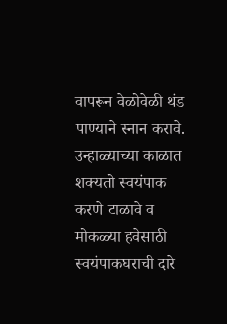वापरून वेळोवेळी थंड पाण्याने स्नान करावे. उन्हाळ्याच्या काळात शक्यतो स्वयंपाक करणे टाळावे व मोकळ्या हवेसाठी स्वयंपाकघराची दारे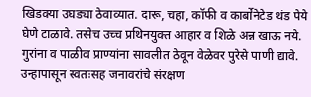खिडक्या उघड्या ठेवाव्यात. दारू, चहा, कॉफी व कार्बोनेटेड थंड पेये घेणे टाळावे. तसेच उच्च प्रथिनयुक्त आहार व शिळे अन्न खाऊ नये. गुरांना व पाळीव प्राण्यांना सावलीत ठेवून वेळेवर पुरेसे पाणी द्यावे. उन्हापासून स्वतःसह जनावरांचे संरक्षण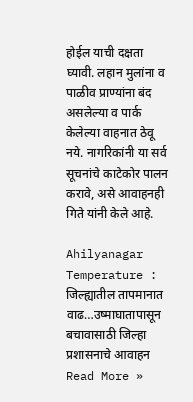होईल याची दक्षता घ्यावी. लहान मुलांना व पाळीव प्राण्यांना बंद असलेल्या व पार्क केलेल्या वाहनात ठेवू नये. नागरिकांनी या सर्व सूचनांचे काटेकोर पालन करावे, असे आवाहनही गिते यांनी केले आहे.

Ahilyanagar Temperature : जिल्ह्यातील तापमानात वाढ…उष्माघातापासून बचावासाठी जिल्हा प्रशासनाचे आवाहन Read More »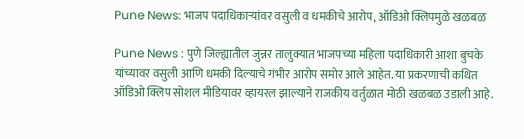Pune News: भाजप पदाधिकाऱ्यांवर वसुली व धमकीचे आरोप, ऑडिओ क्लिपमुळे खळबळ

Pune News : पुणे जिल्ह्यातील जुन्नर तालुक्यात भाजपच्या महिला पदाधिकारी आशा बुचके यांच्यावर वसुली आणि धमकी दिल्याचे गंभीर आरोप समोर आले आहेत. या प्रकरणाची कथित ऑडिओ क्लिप सोशल मीडियावर व्हायरल झाल्याने राजकीय वर्तुळात मोठी खळबळ उडाली आहे.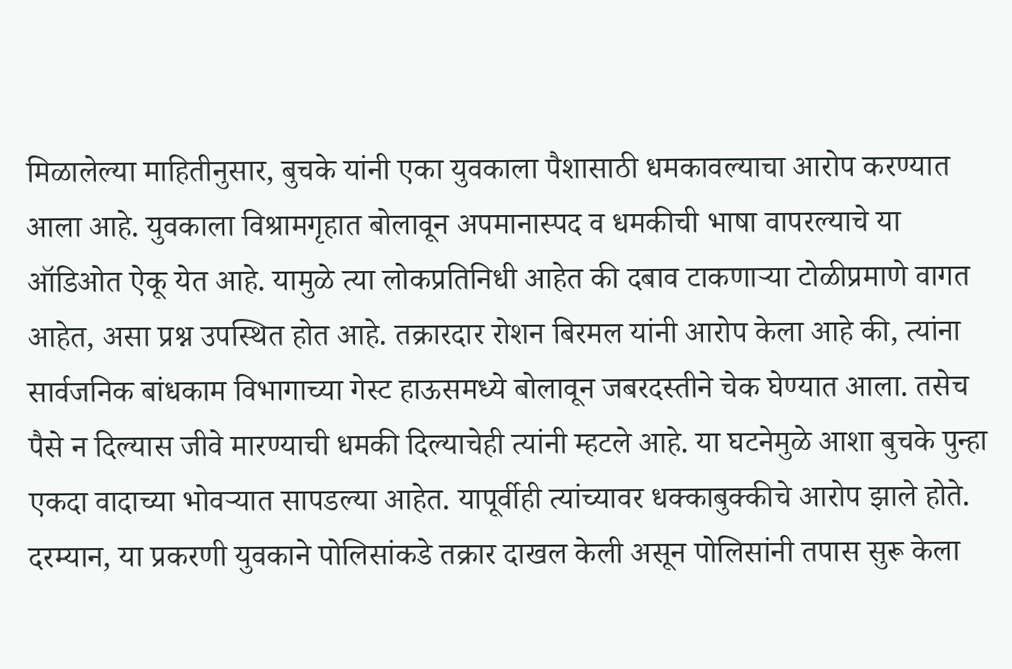मिळालेल्या माहितीनुसार, बुचके यांनी एका युवकाला पैशासाठी धमकावल्याचा आरोप करण्यात आला आहे. युवकाला विश्रामगृहात बोलावून अपमानास्पद व धमकीची भाषा वापरल्याचे या ऑडिओत ऐकू येत आहे. यामुळे त्या लोकप्रतिनिधी आहेत की दबाव टाकणाऱ्या टोळीप्रमाणे वागत आहेत, असा प्रश्न उपस्थित होत आहे. तक्रारदार रोशन बिरमल यांनी आरोप केला आहे की, त्यांना सार्वजनिक बांधकाम विभागाच्या गेस्ट हाऊसमध्ये बोलावून जबरदस्तीने चेक घेण्यात आला. तसेच पैसे न दिल्यास जीवे मारण्याची धमकी दिल्याचेही त्यांनी म्हटले आहे. या घटनेमुळे आशा बुचके पुन्हा एकदा वादाच्या भोवऱ्यात सापडल्या आहेत. यापूर्वीही त्यांच्यावर धक्काबुक्कीचे आरोप झाले होते. दरम्यान, या प्रकरणी युवकाने पोलिसांकडे तक्रार दाखल केली असून पोलिसांनी तपास सुरू केला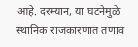आहे. दरम्यान, या घटनेमुळे स्थानिक राजकारणात तणाव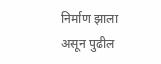निर्माण झाला असून पुढील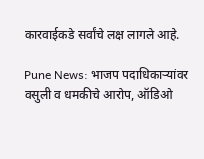कारवाईकडे सर्वांचे लक्ष लागले आहे.

Pune News: भाजप पदाधिकाऱ्यांवर वसुली व धमकीचे आरोप, ऑडिओ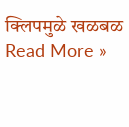क्लिपमुळे खळबळ Read More »